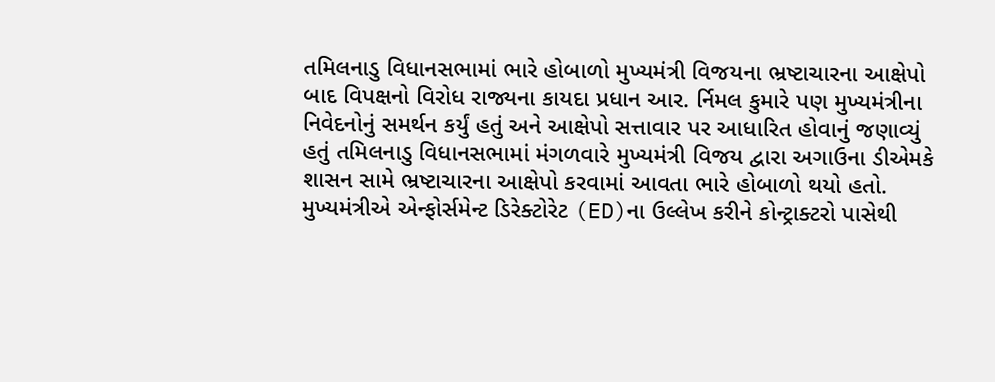તમિલનાડુ વિધાનસભામાં ભારે હોબાળો મુખ્યમંત્રી વિજયના ભ્રષ્ટાચારના આક્ષેપો બાદ વિપક્ષનો વિરોધ રાજ્યના કાયદા પ્રધાન આર. ર્નિમલ કુમારે પણ મુખ્યમંત્રીના નિવેદનોનું સમર્થન કર્યું હતું અને આક્ષેપો સત્તાવાર પર આધારિત હોવાનું જણાવ્યું હતું તમિલનાડુ વિધાનસભામાં મંગળવારે મુખ્યમંત્રી વિજય દ્વારા અગાઉના ડીએમકે શાસન સામે ભ્રષ્ટાચારના આક્ષેપો કરવામાં આવતા ભારે હોબાળો થયો હતો. મુખ્યમંત્રીએ એન્ફોર્સમેન્ટ ડિરેક્ટોરેટ (ED)ના ઉલ્લેખ કરીને કોન્ટ્રાક્ટરો પાસેથી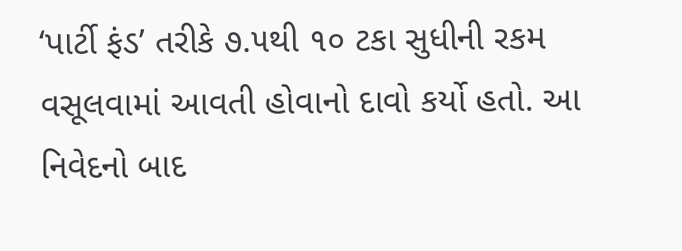‘પાર્ટી ફંડ’ તરીકે ૭.૫થી ૧૦ ટકા સુધીની રકમ વસૂલવામાં આવતી હોવાનો દાવો કર્યો હતો. આ નિવેદનો બાદ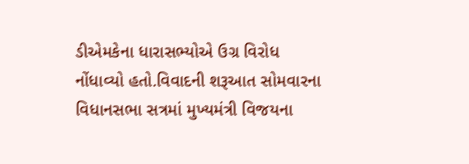ડીએમકેના ધારાસભ્યોએ ઉગ્ર વિરોધ નોંધાવ્યો હતો.વિવાદની શરૂઆત સોમવારના વિધાનસભા સત્રમાં મુખ્યમંત્રી વિજયના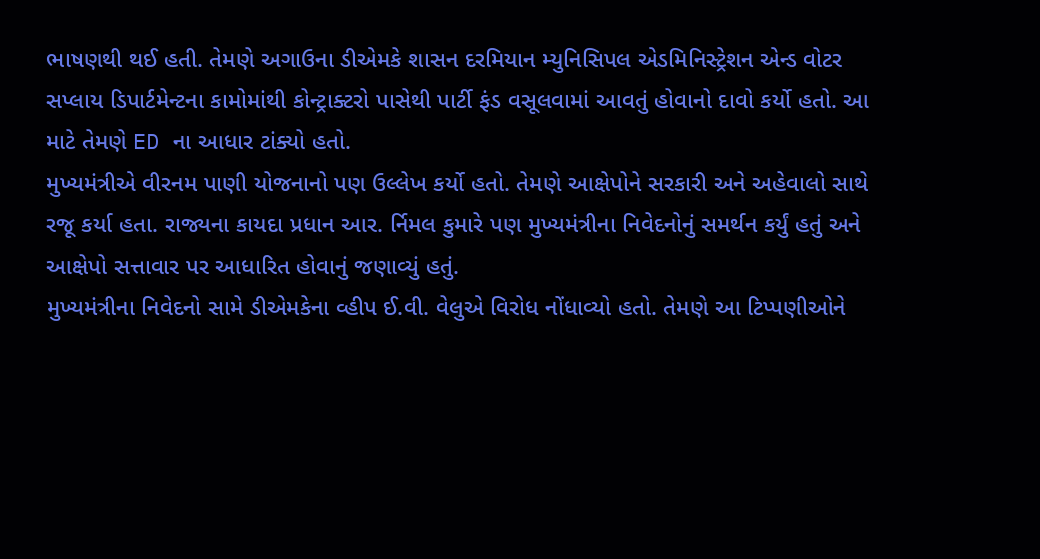ભાષણથી થઈ હતી. તેમણે અગાઉના ડીએમકે શાસન દરમિયાન મ્યુનિસિપલ એડમિનિસ્ટ્રેશન એન્ડ વોટર સપ્લાય ડિપાર્ટમેન્ટના કામોમાંથી કોન્ટ્રાક્ટરો પાસેથી પાર્ટી ફંડ વસૂલવામાં આવતું હોવાનો દાવો કર્યો હતો. આ માટે તેમણે ED ના આધાર ટાંક્યો હતો.
મુખ્યમંત્રીએ વીરનમ પાણી યોજનાનો પણ ઉલ્લેખ કર્યો હતો. તેમણે આક્ષેપોને સરકારી અને અહેવાલો સાથે રજૂ કર્યા હતા. રાજ્યના કાયદા પ્રધાન આર. ર્નિમલ કુમારે પણ મુખ્યમંત્રીના નિવેદનોનું સમર્થન કર્યું હતું અને આક્ષેપો સત્તાવાર પર આધારિત હોવાનું જણાવ્યું હતું.
મુખ્યમંત્રીના નિવેદનો સામે ડીએમકેના વ્હીપ ઈ.વી. વેલુએ વિરોધ નોંધાવ્યો હતો. તેમણે આ ટિપ્પણીઓને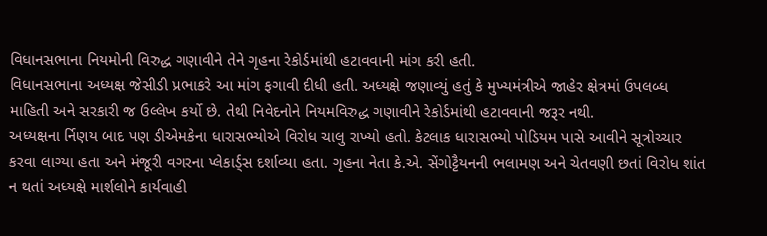વિધાનસભાના નિયમોની વિરુદ્ધ ગણાવીને તેને ગૃહના રેકોર્ડમાંથી હટાવવાની માંગ કરી હતી.
વિધાનસભાના અધ્યક્ષ જેસીડી પ્રભાકરે આ માંગ ફગાવી દીધી હતી. અધ્યક્ષે જણાવ્યું હતું કે મુખ્યમંત્રીએ જાહેર ક્ષેત્રમાં ઉપલબ્ધ માહિતી અને સરકારી જ ઉલ્લેખ કર્યો છે. તેથી નિવેદનોને નિયમવિરુદ્ધ ગણાવીને રેકોર્ડમાંથી હટાવવાની જરૂર નથી.
અધ્યક્ષના ર્નિણય બાદ પણ ડીએમકેના ધારાસભ્યોએ વિરોધ ચાલુ રાખ્યો હતો. કેટલાક ધારાસભ્યો પોડિયમ પાસે આવીને સૂત્રોચ્ચાર કરવા લાગ્યા હતા અને મંજૂરી વગરના પ્લેકાર્ડ્સ દર્શાવ્યા હતા. ગૃહના નેતા કે.એ. સેંગોટ્ટૈયનની ભલામણ અને ચેતવણી છતાં વિરોધ શાંત ન થતાં અધ્યક્ષે માર્શલોને કાર્યવાહી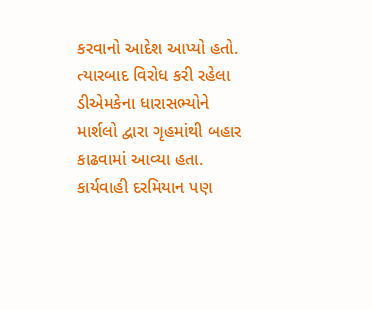કરવાનો આદેશ આપ્યો હતો.
ત્યારબાદ વિરોધ કરી રહેલા ડીએમકેના ધારાસભ્યોને માર્શલો દ્વારા ગૃહમાંથી બહાર કાઢવામાં આવ્યા હતા. કાર્યવાહી દરમિયાન પણ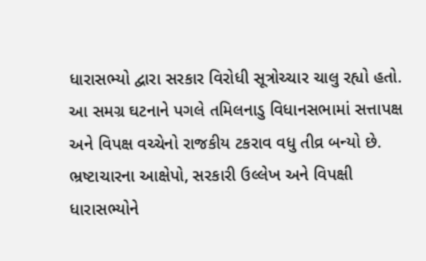ધારાસભ્યો દ્વારા સરકાર વિરોધી સૂત્રોચ્ચાર ચાલુ રહ્યો હતો.
આ સમગ્ર ઘટનાને પગલે તમિલનાડુ વિધાનસભામાં સત્તાપક્ષ અને વિપક્ષ વચ્ચેનો રાજકીય ટકરાવ વધુ તીવ્ર બન્યો છે. ભ્રષ્ટાચારના આક્ષેપો, સરકારી ઉલ્લેખ અને વિપક્ષી ધારાસભ્યોને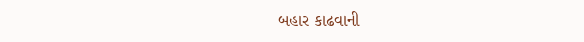બહાર કાઢવાની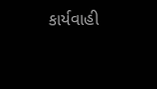કાર્યવાહી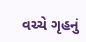વચ્ચે ગૃહનું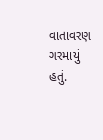વાતાવરણ ગરમાયું હતું.